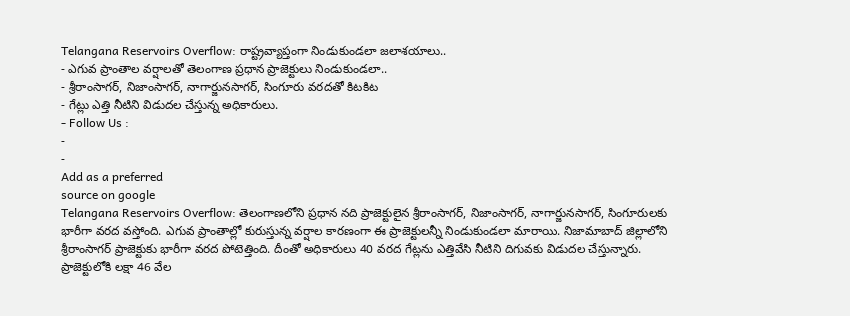Telangana Reservoirs Overflow: రాష్ట్రవ్యాప్తంగా నిండుకుండలా జలాశయాలు..
- ఎగువ ప్రాంతాల వర్షాలతో తెలంగాణ ప్రధాన ప్రాజెక్టులు నిండుకుండలా..
- శ్రీరాంసాగర్, నిజాంసాగర్, నాగార్జునసాగర్, సింగూరు వరదతో కిటకిట
- గేట్లు ఎత్తి నీటిని విడుదల చేస్తున్న అధికారులు.
- Follow Us :
-
-
Add as a preferred
source on google
Telangana Reservoirs Overflow: తెలంగాణలోని ప్రధాన నది ప్రాజెక్టులైన శ్రీరాంసాగర్, నిజాంసాగర్, నాగార్జునసాగర్, సింగూరులకు భారీగా వరద వస్తోంది. ఎగువ ప్రాంతాల్లో కురుస్తున్న వర్షాల కారణంగా ఈ ప్రాజెక్టులన్నీ నిండుకుండలా మారాయి. నిజామాబాద్ జిల్లాలోని శ్రీరాంసాగర్ ప్రాజెక్టుకు భారీగా వరద పోటెత్తింది. దీంతో అధికారులు 40 వరద గేట్లను ఎత్తివేసి నీటిని దిగువకు విడుదల చేస్తున్నారు. ప్రాజెక్టులోకి లక్షా 46 వేల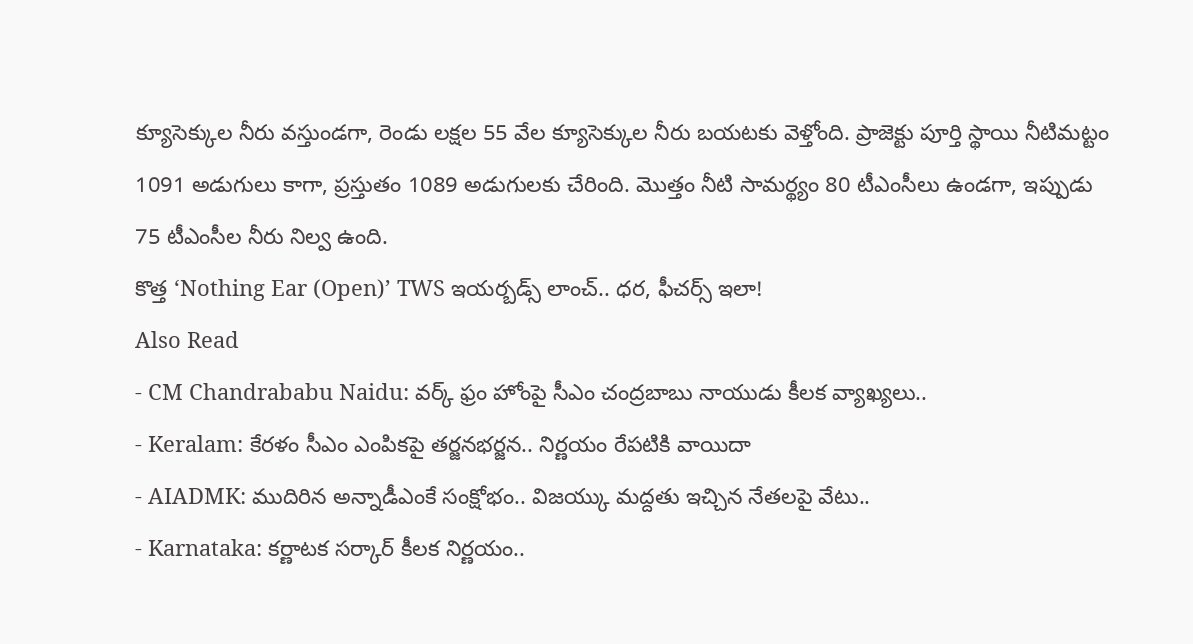క్యూసెక్కుల నీరు వస్తుండగా, రెండు లక్షల 55 వేల క్యూసెక్కుల నీరు బయటకు వెళ్తోంది. ప్రాజెక్టు పూర్తి స్థాయి నీటిమట్టం 1091 అడుగులు కాగా, ప్రస్తుతం 1089 అడుగులకు చేరింది. మొత్తం నీటి సామర్థ్యం 80 టీఎంసీలు ఉండగా, ఇప్పుడు 75 టీఎంసీల నీరు నిల్వ ఉంది.
కొత్త ‘Nothing Ear (Open)’ TWS ఇయర్బడ్స్ లాంచ్.. ధర, ఫీచర్స్ ఇలా!
Also Read
- CM Chandrababu Naidu: వర్క్ ఫ్రం హోంపై సీఎం చంద్రబాబు నాయుడు కీలక వ్యాఖ్యలు..
- Keralam: కేరళం సీఎం ఎంపికపై తర్జనభర్జన.. నిర్ణయం రేపటికి వాయిదా
- AIADMK: ముదిరిన అన్నాడీఎంకే సంక్షోభం.. విజయ్కు మద్దతు ఇచ్చిన నేతలపై వేటు..
- Karnataka: కర్ణాటక సర్కార్ కీలక నిర్ణయం..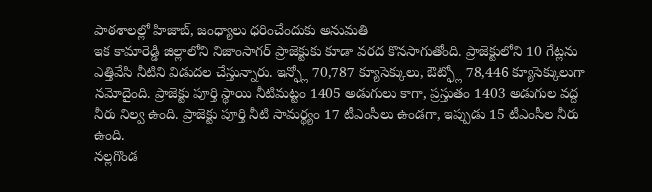పాఠశాలల్లో హిజాబ్, జంధ్యాలు ధరించేందుకు అనుమతి
ఇక కామారెడ్డి జిల్లాలోని నిజాంసాగర్ ప్రాజెక్టుకు కూడా వరద కొనసాగుతోంది. ప్రాజెక్టులోని 10 గేట్లను ఎత్తివేసి నీటిని విడుదల చేస్తున్నారు. ఇన్ఫ్లో 70,787 క్యూసెక్కులు, ఔట్ఫ్లో 78,446 క్యూసెక్కులుగా నమోదైంది. ప్రాజెక్టు పూర్తి స్థాయి నీటిమట్టం 1405 అడుగులు కాగా, ప్రస్తుతం 1403 అడుగుల వద్ద నీరు నిల్వ ఉంది. ప్రాజెక్టు పూర్తి నీటి సామర్థ్యం 17 టీఎంసీలు ఉండగా, ఇప్పుడు 15 టీఎంసీల నీరు ఉంది.
నల్లగొండ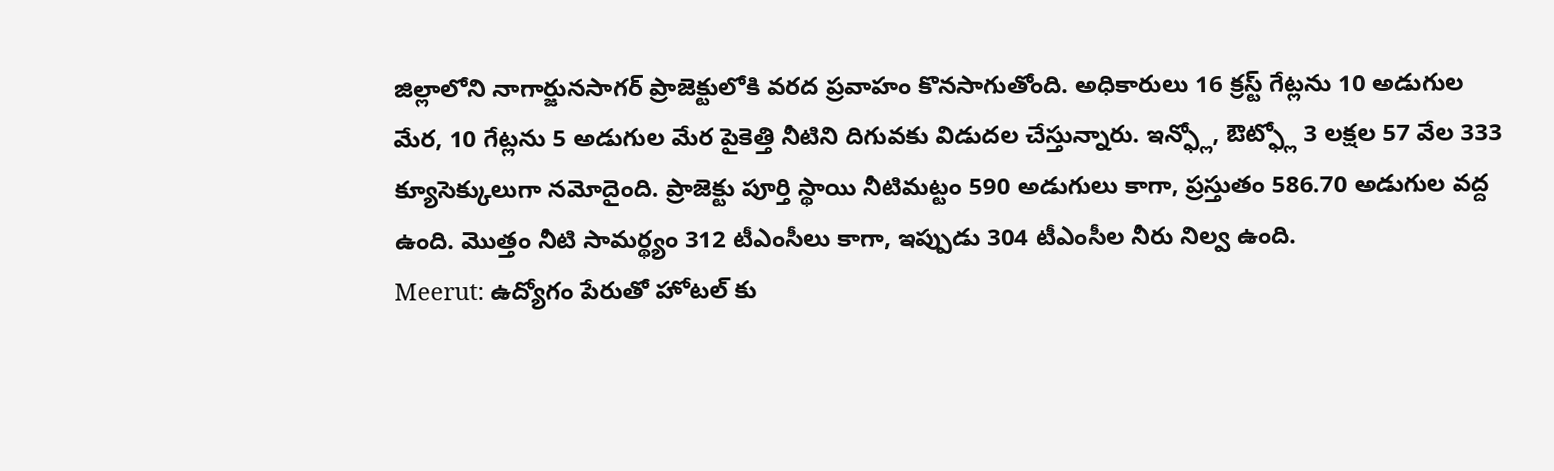జిల్లాలోని నాగార్జునసాగర్ ప్రాజెక్టులోకి వరద ప్రవాహం కొనసాగుతోంది. అధికారులు 16 క్రస్ట్ గేట్లను 10 అడుగుల మేర, 10 గేట్లను 5 అడుగుల మేర పైకెత్తి నీటిని దిగువకు విడుదల చేస్తున్నారు. ఇన్ఫ్లో, ఔట్ఫ్లో 3 లక్షల 57 వేల 333 క్యూసెక్కులుగా నమోదైంది. ప్రాజెక్టు పూర్తి స్థాయి నీటిమట్టం 590 అడుగులు కాగా, ప్రస్తుతం 586.70 అడుగుల వద్ద ఉంది. మొత్తం నీటి సామర్థ్యం 312 టీఎంసీలు కాగా, ఇప్పుడు 304 టీఎంసీల నీరు నిల్వ ఉంది.
Meerut: ఉద్యోగం పేరుతో హోటల్ కు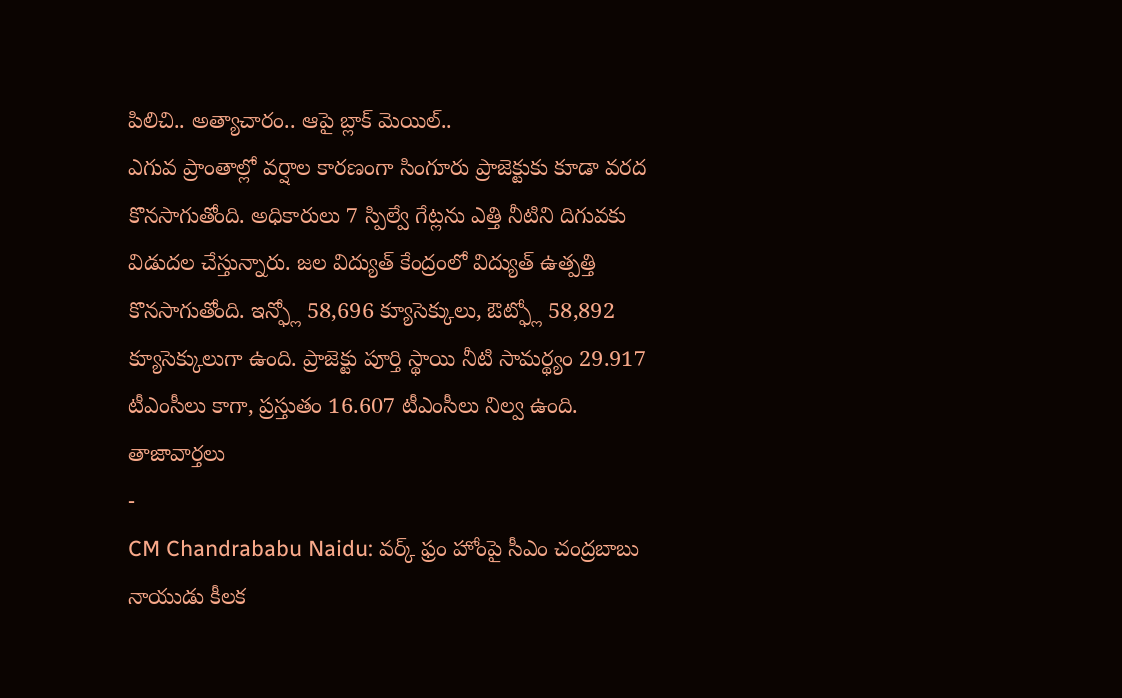పిలిచి.. అత్యాచారం.. ఆపై బ్లాక్ మెయిల్..
ఎగువ ప్రాంతాల్లో వర్షాల కారణంగా సింగూరు ప్రాజెక్టుకు కూడా వరద కొనసాగుతోంది. అధికారులు 7 స్పిల్వే గేట్లను ఎత్తి నీటిని దిగువకు విడుదల చేస్తున్నారు. జల విద్యుత్ కేంద్రంలో విద్యుత్ ఉత్పత్తి కొనసాగుతోంది. ఇన్ఫ్లో 58,696 క్యూసెక్కులు, ఔట్ఫ్లో 58,892 క్యూసెక్కులుగా ఉంది. ప్రాజెక్టు పూర్తి స్థాయి నీటి సామర్థ్యం 29.917 టీఎంసీలు కాగా, ప్రస్తుతం 16.607 టీఎంసీలు నిల్వ ఉంది.
తాజావార్తలు
-
CM Chandrababu Naidu: వర్క్ ఫ్రం హోంపై సీఎం చంద్రబాబు నాయుడు కీలక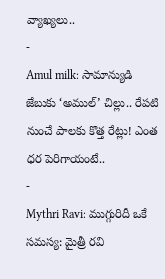వ్యాఖ్యలు..
-
Amul milk: సామాన్యుడి జేబుకు ‘అముల్’ చిల్లు.. రేపటి నుంచే పాలకు కొత్త రేట్లు! ఎంత ధర పెరిగాయంటే..
-
Mythri Ravi: ముగ్గురిదీ ఒకే సమస్య: మైత్రీ రవి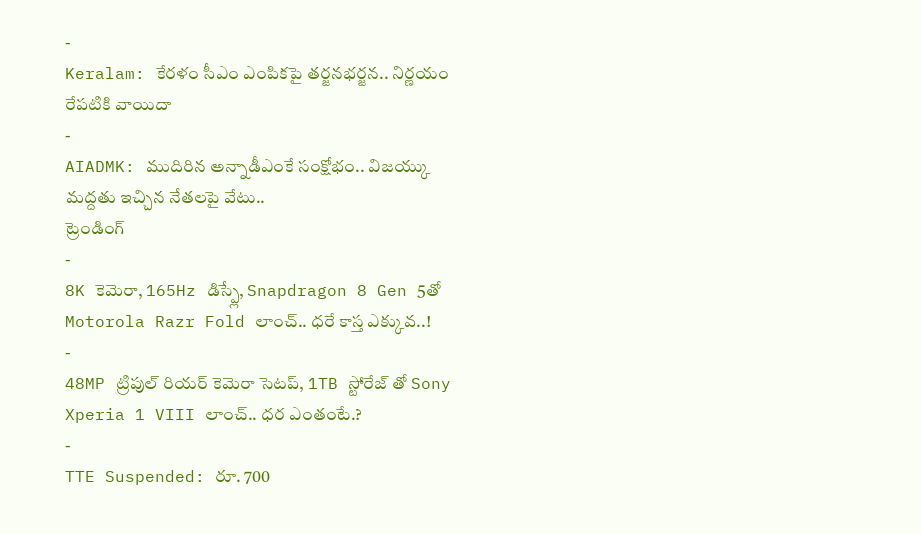-
Keralam: కేరళం సీఎం ఎంపికపై తర్జనభర్జన.. నిర్ణయం రేపటికి వాయిదా
-
AIADMK: ముదిరిన అన్నాడీఎంకే సంక్షోభం.. విజయ్కు మద్దతు ఇచ్చిన నేతలపై వేటు..
ట్రెండింగ్
-
8K కెమెరా, 165Hz డిస్ప్లే, Snapdragon 8 Gen 5తో Motorola Razr Fold లాంచ్.. ధరే కాస్త ఎక్కువ..!
-
48MP ట్రిపుల్ రియర్ కెమెరా సెటప్, 1TB స్టోరేజ్ తో Sony Xperia 1 VIII లాంచ్.. ధర ఎంతంటే.?
-
TTE Suspended: రూ. 700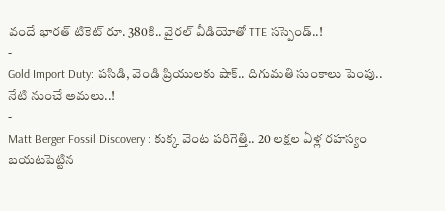వందే భారత్ టికెట్ రూ. 380కి.. వైరల్ వీడియోతో TTE సస్పెండ్..!
-
Gold Import Duty: పసిడి, వెండి ప్రియులకు షాక్.. దిగుమతి సుంకాలు పెంపు.. నేటి నుంచే అమలు..!
-
Matt Berger Fossil Discovery : కుక్క వెంట పరిగెత్తి.. 20 లక్షల ఏళ్ల రహస్యం బయటపెట్టిన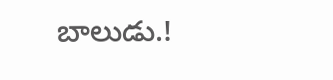బాలుడు.!